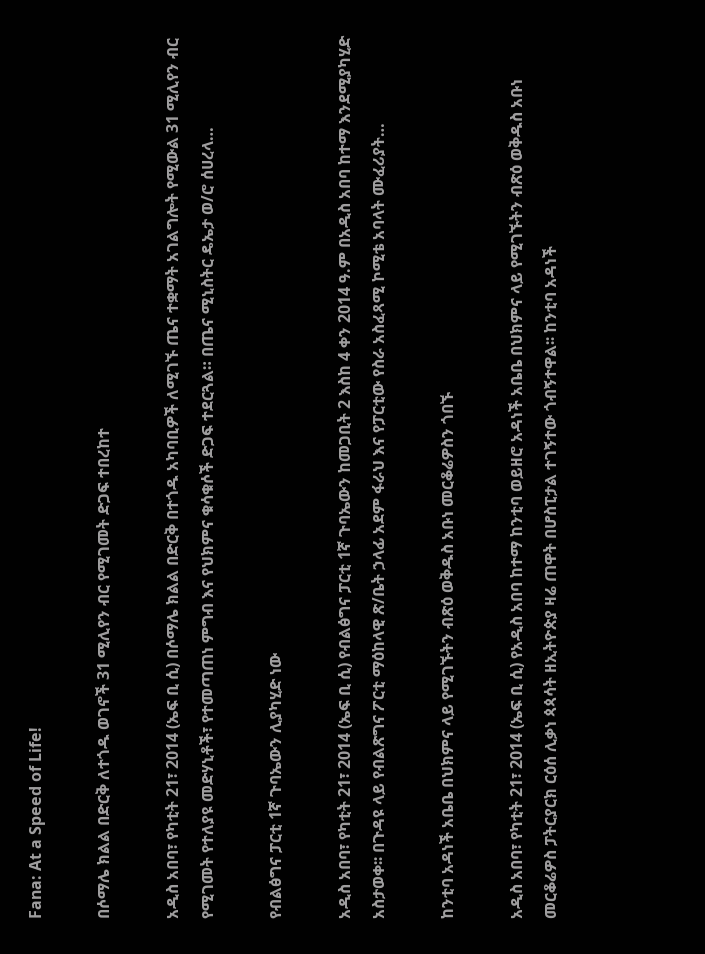Fana: At a Speed of Life!

በሶማሌ ክልል በድርቅ ለተጎዱ ወገኖች 31 ሚሊየን ብር የሚገመት ድጋፍ ተበረከተ

አዲስ አበባ፣ የካቲት 21፣ 2014 (ኤፍ ቢ ሲ) በሶማሌ ክልል በድርቅ በተጎዱ አካባቢዎች ለሚገኙ ጤና ተቋማት አገልግሎት የሚውል 31 ሚሊየን ብር የሚገመት የተለያዩ መድሃኒቶች፣ የተመጣጠነ ምግብ እና የህክምና ቁሳቁሶች ድጋፍ ተደርጓል። በጤና ሚኒስትር ዴኤታ ወ/ሮ ሰሀረላ…

የብልፅግና ፓርቲ 1ኛ ጉባኤውን ሊያካሂድ ነው

አዲስ አበባ፣ የካቲት 21፣ 2014 (ኤፍ ቢ ሲ) የብልፅግና ፓርቲ 1ኛ ጉባኤውን ከመጋቢት 2 እስከ 4 ቀን 2014 ዓ.ም በአዲስ አበባ ከተማ እንደሚያካሂድ አስታወቀ፡፡ በጉዳዩ ላይ የብልጽግና ፖርቲ ማዕከላዊ ጽ/ቤት ኃላፊ አደም ፋራህ እና የፓርቲው የስራ አስፈጻሚ ኮሚቴ አባላት ሙፈሪያት…

ከንቲባ አዳነች አቤቤ በህክምና ላይ የሚገኙትን ብጽዕ ወቅዱስ አቡነ መርቆሬዎስን ጎበኙ

አዲስ አበባ፣ የካቲት 21፣ 2014 (ኤፍ ቢ ሲ) የአዲስ አበባ ከተማ ከንቲባ ወይዘሮ አዳነች አቤቤ በህክምና ላይ የሚገኙትን ብጽዕ ወቅዱስ አቡነ መርቆሬዎስ ፓትርያርክ ርዕሰ ሊቃነ ጳጳሳት ዘኢትዮጵያ ዛሬ ጠዋት በሆስፒታል ተገኝተው ጎብኝተዋል፡፡ ከንቲባ አዳነች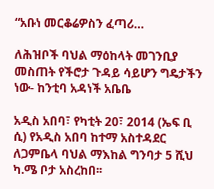“አቡነ መርቆሬዎስን ፈጣሪ…

ለሕዝቦች ባህል ማዕከላት መገንቢያ መስጠት የችሮታ ጉዳይ ሳይሆን ግዴታችን ነው- ከንቲባ አዳነች አቤቤ

አዲስ አበባ፣ የካቲት 20፣ 2014 (ኤፍ ቢ ሲ) የአዲስ አበባ ከተማ አስተዳደር ለጋምቤላ ባህል ማእከል ግንባታ 5 ሺህ ካ.ሜ ቦታ አስረከበ፡፡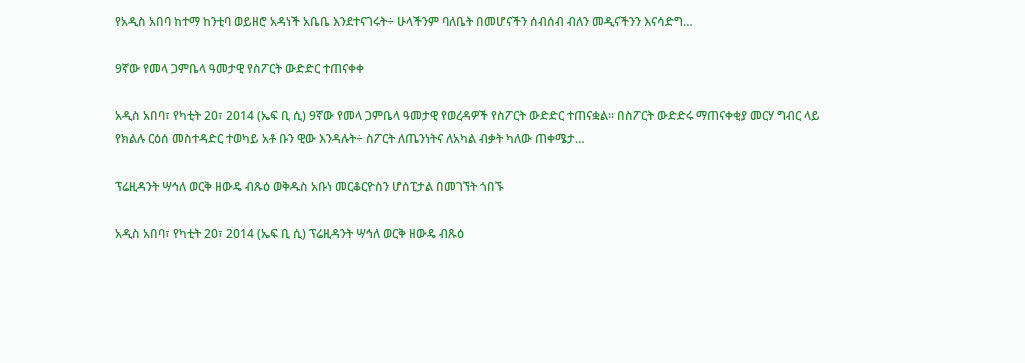የአዲስ አበባ ከተማ ከንቲባ ወይዘሮ አዳነች አቤቤ እንደተናገሩት÷ ሁላችንም ባለቤት በመሆናችን ሰብሰብ ብለን መዲናችንን እናሳድግ…

9ኛው የመላ ጋምቤላ ዓመታዊ የስፖርት ውድድር ተጠናቀቀ

አዲስ አበባ፣ የካቲት 20፣ 2014 (ኤፍ ቢ ሲ) 9ኛው የመላ ጋምቤላ ዓመታዊ የወረዳዎች የስፖርት ውድድር ተጠናቋል፡፡ በስፖርት ውድድሩ ማጠናቀቂያ መርሃ ግብር ላይ የክልሉ ርዕሰ መስተዳድር ተወካይ አቶ ቡን ዊው እንዳሉት÷ ስፖርት ለጤንነትና ለአካል ብቃት ካለው ጠቀሜታ…

ፕሬዚዳንት ሣኅለ ወርቅ ዘውዴ ብጹዕ ወቅዱስ አቡነ መርቆርዮስን ሆሰፒታል በመገኘት ጎበኙ

አዲስ አበባ፣ የካቲት 20፣ 2014 (ኤፍ ቢ ሲ) ፕሬዚዳንት ሣኅለ ወርቅ ዘውዴ ብጹዕ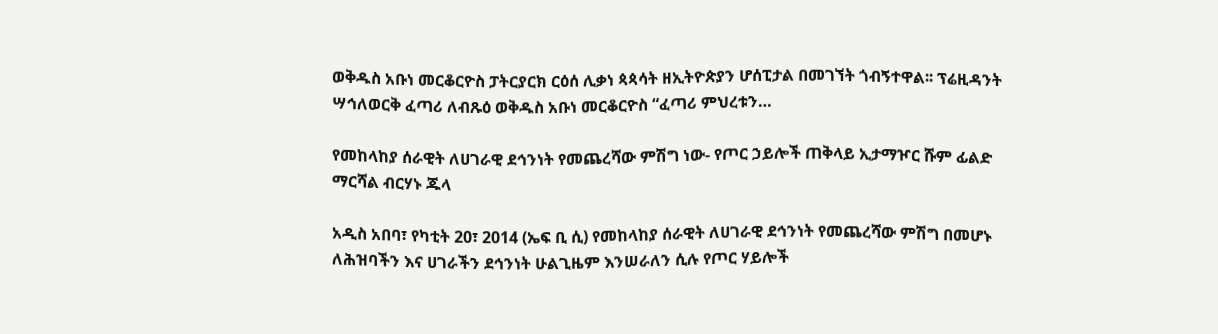ወቅዱስ አቡነ መርቆርዮስ ፓትርያርክ ርዕሰ ሊቃነ ጳጳሳት ዘኢትዮጵያን ሆሰፒታል በመገኘት ጎብኝተዋል፡፡ ፕሬዚዳንት ሣኅለወርቅ ፈጣሪ ለብጹዕ ወቅዱስ አቡነ መርቆርዮስ “ፈጣሪ ምህረቱን…

የመከላከያ ሰራዊት ለሀገራዊ ደኅንነት የመጨረሻው ምሽግ ነው- የጦር ኃይሎች ጠቅላይ ኢታማዦር ሹም ፊልድ ማርሻል ብርሃኑ ጁላ

አዲስ አበባ፣ የካቲት 20፣ 2014 (ኤፍ ቢ ሲ) የመከላከያ ሰራዊት ለሀገራዊ ደኅንነት የመጨረሻው ምሽግ በመሆኑ ለሕዝባችን እና ሀገራችን ደኅንነት ሁልጊዜም እንሠራለን ሲሉ የጦር ሃይሎች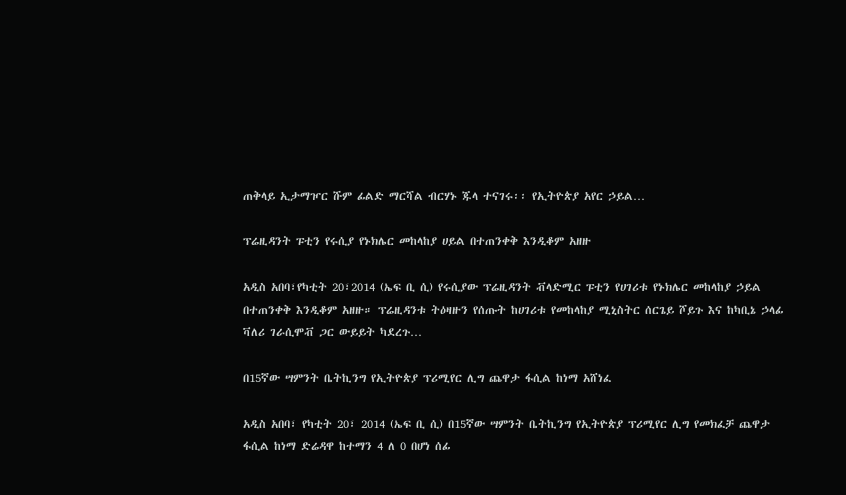ጠቅላይ ኢታማዦር ሹም ፊልድ ማርሻል ብርሃኑ ጁላ ተናገሩ፡፡ የኢትዮጵያ አየር ኃይል…

ፕሬዚዳንት ፑቲን የሩሲያ የኑክሌር መከላከያ ሀይል በተጠንቀቅ እንዲቆም አዘዙ

አዲስ አበባ፣የካቲት 20፣2014 (ኤፍ ቢ ሲ) የሩሲያው ፕሬዚዳንት ቭላድሚር ፑቲን የሀገሪቱ የኑክሌር መከላከያ ኃይል በተጠንቀቅ እንዲቆም አዘዙ። ፕሬዚዳንቱ ትዕዛዙን የሰጡት ከሀገሪቱ የመከላከያ ሚኒስትር ሰርጌይ ሾይጉ እና ከካቢኔ ኃላፊ ቫለሪ ገራሲሞቭ ጋር ውይይት ካደረጉ…

በ15ኛው ሣምንት ቤትኪንግ የኢትዮጵያ ፕሪሚየር ሊግ ጨዋታ ፋሲል ከነማ አሸነፈ

አዲስ አበባ፣ የካቲት 20፣ 2014 (ኤፍ ቢ ሲ) በ15ኛው ሣምንት ቤትኪንግ የኢትዮጵያ ፕሪሚየር ሊግ የመክፈቻ ጨዋታ ፋሲል ከነማ ድሬዳዋ ከተማን 4 ለ 0 በሆነ ሰፊ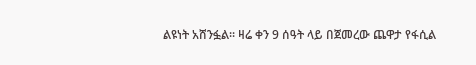ልዩነት አሸንፏል፡፡ ዛሬ ቀን 9 ሰዓት ላይ በጀመረው ጨዋታ የፋሲል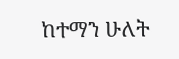ከተማን ሁለት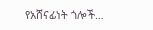የአሸናፊነት ጎሎች…